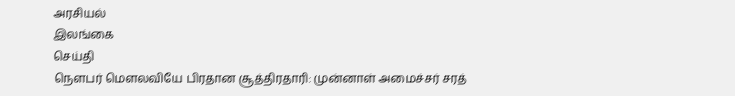அரசியல்
இலங்கை
செய்தி
நௌபர் மௌலவியே பிரதான சூத்திரதாரி: முன்னாள் அமைச்சர் சரத்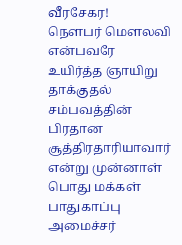வீரசேகர!
நௌபர் மௌலவி என்பவரே உயிர்த்த ஞாயிறு தாக்குதல் சம்பவத்தின் பிரதான சூத்திரதாரியாவார் என்று முன்னாள் பொது மக்கள் பாதுகாப்பு அமைச்சர்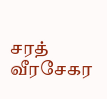சரத் வீரசேகர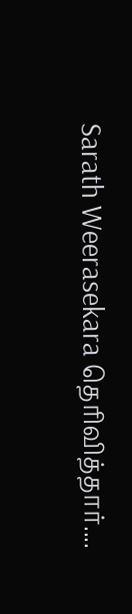Sarath Weerasekara தெரிவித்தார்....